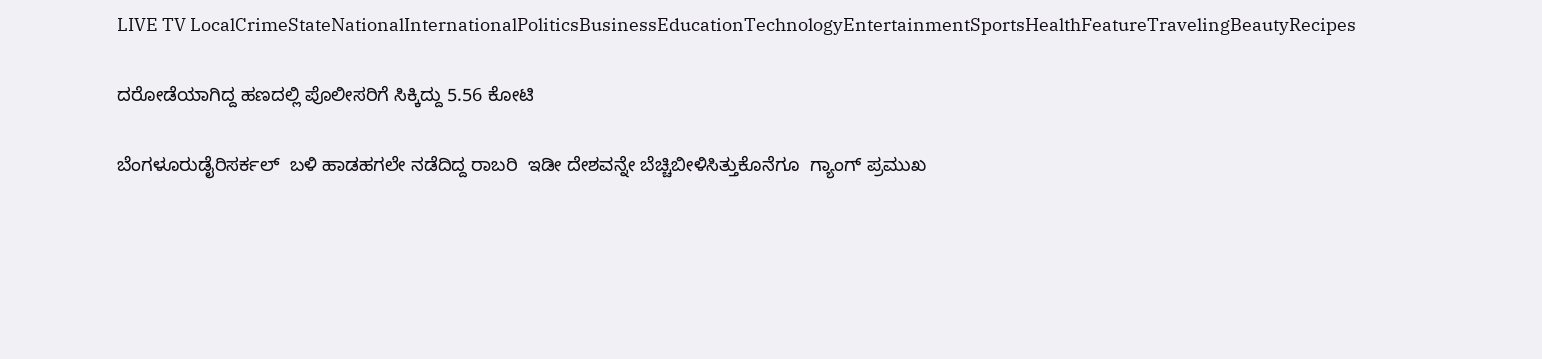LIVE TV LocalCrimeStateNationalInternationalPoliticsBusinessEducationTechnologyEntertainmentSportsHealthFeatureTravelingBeautyRecipes

ದರೋಡೆಯಾಗಿದ್ದ ಹಣದಲ್ಲಿ ಪೊಲೀಸರಿಗೆ ಸಿಕ್ಕಿದ್ದು 5.56 ಕೋಟಿ

ಬೆಂಗಳೂರುಡೈರಿಸರ್ಕಲ್  ಬಳಿ ಹಾಡಹಗಲೇ ನಡೆದಿದ್ದ ರಾಬರಿ  ಇಡೀ ದೇಶವನ್ನೇ ಬೆಚ್ಚಿಬೀಳಿಸಿತ್ತುಕೊನೆಗೂ  ಗ್ಯಾಂಗ್ ಪ್ರಮುಖ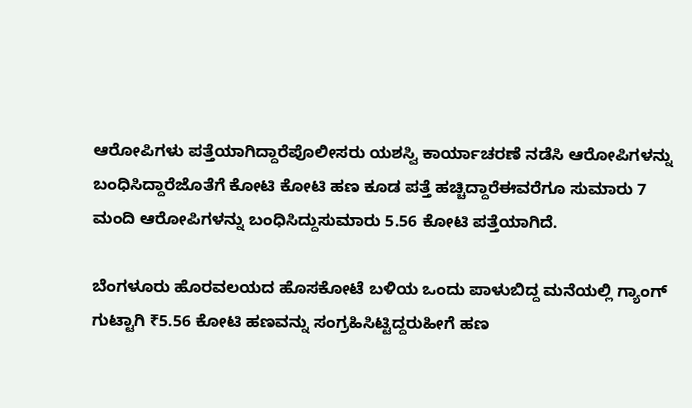ಆರೋಪಿಗಳು ಪತ್ತೆಯಾಗಿದ್ದಾರೆಪೊಲೀಸರು ಯಶಸ್ವಿ ಕಾರ್ಯಾಚರಣೆ ನಡೆಸಿ ಆರೋಪಿಗಳನ್ನು ಬಂಧಿಸಿದ್ದಾರೆಜೊತೆಗೆ ಕೋಟಿ ಕೋಟಿ ಹಣ ಕೂಡ ಪತ್ತೆ ಹಚ್ಚಿದ್ದಾರೆಈವರೆಗೂ ಸುಮಾರು 7 ಮಂದಿ ಆರೋಪಿಗಳನ್ನು ಬಂಧಿಸಿದ್ದುಸುಮಾರು 5.56 ಕೋಟಿ ಪತ್ತೆಯಾಗಿದೆ.

ಬೆಂಗಳೂರು ಹೊರವಲಯದ ಹೊಸಕೋಟೆ ಬಳಿಯ ಒಂದು ಪಾಳುಬಿದ್ದ ಮನೆಯಲ್ಲಿ ಗ್ಯಾಂಗ್ ಗುಟ್ಟಾಗಿ ₹5.56 ಕೋಟಿ ಹಣವನ್ನು ಸಂಗ್ರಹಿಸಿಟ್ಟಿದ್ದರುಹೀಗೆ ಹಣ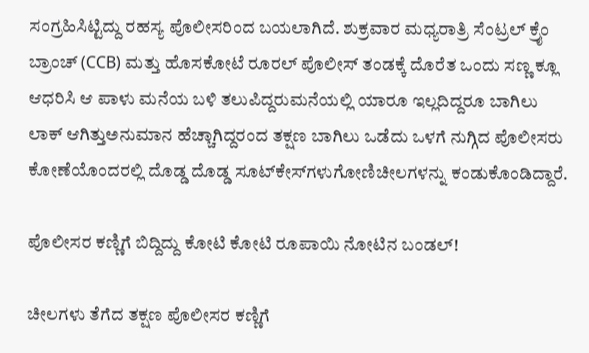ಸಂಗ್ರಹಿಸಿಟ್ಟಿದ್ದು ರಹಸ್ಯ ಪೊಲೀಸರಿಂದ ಬಯಲಾಗಿದೆ. ಶುಕ್ರವಾರ ಮಧ್ಯರಾತ್ರಿ ಸೆಂಟ್ರಲ್ ಕ್ರೈಂ ಬ್ರಾಂಚ್ (CCB) ಮತ್ತು ಹೊಸಕೋಟೆ ರೂರಲ್ ಪೊಲೀಸ್ ತಂಡಕ್ಕೆ ದೊರೆತ ಒಂದು ಸಣ್ಣ ಕ್ಲೂ ಆಧರಿಸಿ ಆ ಪಾಳು ಮನೆಯ ಬಳಿ ತಲುಪಿದ್ದರುಮನೆಯಲ್ಲಿ ಯಾರೂ ಇಲ್ಲದಿದ್ದರೂ ಬಾಗಿಲು ಲಾಕ್ ಆಗಿತ್ತುಅನುಮಾನ ಹೆಚ್ಚಾಗಿದ್ದರಂದ ತಕ್ಷಣ ಬಾಗಿಲು ಒಡೆದು ಒಳಗೆ ನುಗ್ಗಿದ ಪೊಲೀಸರು ಕೋಣೆಯೊಂದರಲ್ಲಿ ದೊಡ್ಡ ದೊಡ್ಡ ಸೂಟ್‌ಕೇಸ್‌ಗಳುಗೋಣಿಚೀಲಗಳನ್ನು ಕಂಡುಕೊಂಡಿದ್ದಾರೆ.

ಪೊಲೀಸರ ಕಣ್ಣಿಗೆ ಬಿದ್ದಿದ್ದು ಕೋಟಿ ಕೋಟಿ ರೂಪಾಯಿ ನೋಟಿನ ಬಂಡಲ್!

ಚೀಲಗಳು ತೆಗೆದ ತಕ್ಷಣ ಪೊಲೀಸರ ಕಣ್ಣಿಗೆ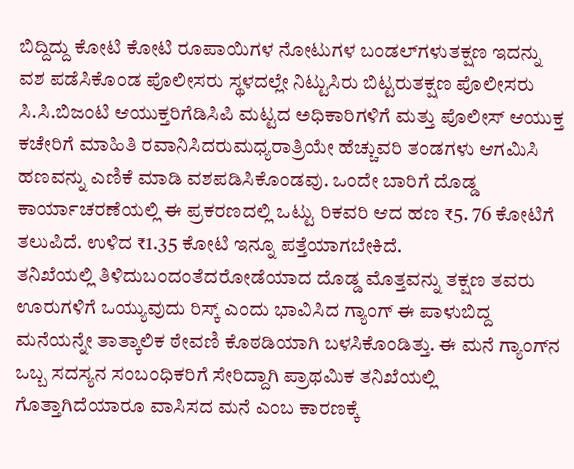ಬಿದ್ದಿದ್ದು ಕೋಟಿ ಕೋಟಿ ರೂಪಾಯಿಗಳ ನೋಟುಗಳ ಬಂಡಲ್‌ಗಳುತಕ್ಷಣ ಇದನ್ನು ವಶ ಪಡೆಸಿಕೊಂಡ ಪೊಲೀಸರು ಸ್ಥಳದಲ್ಲೇ ನಿಟ್ಟುಸಿರು ಬಿಟ್ಟರುತಕ್ಷಣ ಪೊಲೀಸರು ಸಿ.ಸಿ.ಬಿಜಂಟಿ ಆಯುಕ್ತರಿಗೆಡಿಸಿಪಿ ಮಟ್ಟದ ಅಧಿಕಾರಿಗಳಿಗೆ ಮತ್ತು ಪೊಲೀಸ್ ಆಯುಕ್ತ ಕಚೇರಿಗೆ ಮಾಹಿತಿ ರವಾನಿಸಿದರುಮಧ್ಯರಾತ್ರಿಯೇ ಹೆಚ್ಚುವರಿ ತಂಡಗಳು ಆಗಮಿಸಿ ಹಣವನ್ನು ಎಣಿಕೆ ಮಾಡಿ ವಶಪಡಿಸಿಕೊಂಡವು. ಒಂದೇ ಬಾರಿಗೆ ದೊಡ್ಡ ಕಾರ್ಯಾಚರಣೆಯಲ್ಲಿ ಈ ಪ್ರಕರಣದಲ್ಲಿ ಒಟ್ಟು ರಿಕವರಿ ಆದ ಹಣ ₹5. 76 ಕೋಟಿಗೆ ತಲುಪಿದೆ. ಉಳಿದ ₹1.35 ಕೋಟಿ ಇನ್ನೂ ಪತ್ತೆಯಾಗಬೇಕಿದೆ.
ತನಿಖೆಯಲ್ಲಿ ತಿಳಿದುಬಂದಂತೆದರೋಡೆಯಾದ ದೊಡ್ಡ ಮೊತ್ತವನ್ನು ತಕ್ಷಣ ತವರು ಊರುಗಳಿಗೆ ಒಯ್ಯುವುದು ರಿಸ್ಕ್ ಎಂದು ಭಾವಿಸಿದ ಗ್ಯಾಂಗ್ ಈ ಪಾಳುಬಿದ್ದ ಮನೆಯನ್ನೇ ತಾತ್ಕಾಲಿಕ ಠೇವಣಿ ಕೊಠಡಿಯಾಗಿ ಬಳಸಿಕೊಂಡಿತ್ತು. ಈ ಮನೆ ಗ್ಯಾಂಗ್‌ನ ಒಬ್ಬ ಸದಸ್ಯನ ಸಂಬಂಧಿಕರಿಗೆ ಸೇರಿದ್ದಾಗಿ ಪ್ರಾಥಮಿಕ ತನಿಖೆಯಲ್ಲಿ ಗೊತ್ತಾಗಿದೆಯಾರೂ ವಾಸಿಸದ ಮನೆ ಎಂಬ ಕಾರಣಕ್ಕೆ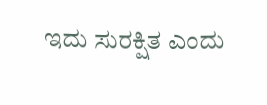ಇದು ಸುರಕ್ಷಿತ ಎಂದು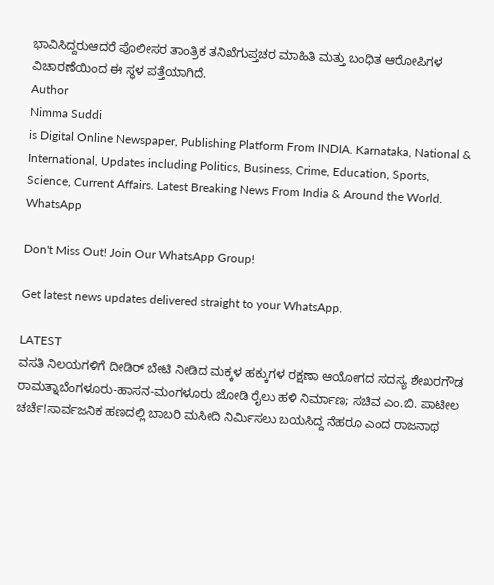ಭಾವಿಸಿದ್ದರುಆದರೆ ಪೊಲೀಸರ ತಾಂತ್ರಿಕ ತನಿಖೆಗುಪ್ತಚರ ಮಾಹಿತಿ ಮತ್ತು ಬಂಧಿತ ಆರೋಪಿಗಳ ವಿಚಾರಣೆಯಿಂದ ಈ ಸ್ಥಳ ಪತ್ತೆಯಾಗಿದೆ.
Author
Nimma Suddi
is Digital Online Newspaper, Publishing Platform From INDIA. Karnataka, National & International, Updates including Politics, Business, Crime, Education, Sports, Science, Current Affairs. Latest Breaking News From India & Around the World.
WhatsApp

Don't Miss Out! Join Our WhatsApp Group!

Get latest news updates delivered straight to your WhatsApp.

LATEST
ವಸತಿ ನಿಲಯಗಳಿಗೆ ದೀಡಿರ್ ಬೇಟಿ ನೀಡಿದ ಮಕ್ಕಳ ಹಕ್ಕುಗಳ ರಕ್ಷಣಾ ಆಯೋಗದ ಸದಸ್ಯ ಶೇಖರಗೌಡ ರಾಮತ್ನಾಬೆಂಗಳೂರು-ಹಾಸನ-ಮಂಗಳೂರು ಜೋಡಿ ರೈಲು ಹಳಿ ನಿರ್ಮಾಣ; ಸಚಿವ ಎಂ.ಬಿ. ಪಾಟೀಲ ಚರ್ಚೆ!ಸಾರ್ವಜನಿಕ ಹಣದಲ್ಲಿ ಬಾಬರಿ ಮಸೀದಿ ನಿರ್ಮಿಸಲು ಬಯಸಿದ್ದ ನೆಹರೂ ಎಂದ ರಾಜನಾಥ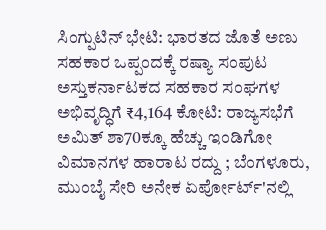ಸಿಂಗ್ಪುಟಿನ್ ಭೇಟಿ: ಭಾರತದ ಜೊತೆ ಅಣು ಸಹಕಾರ ಒಪ್ಪಂದಕ್ಕೆ ರಷ್ಯಾ ಸಂಪುಟ ಅಸ್ತುಕರ್ನಾಟಕದ ಸಹಕಾರ ಸಂಘಗಳ ಅಭಿವೃದ್ಧಿಗೆ ₹4,164 ಕೋಟಿ: ರಾಜ್ಯಸಭೆಗೆ ಅಮಿತ್ ಶಾ70ಕ್ಕೂ ಹೆಚ್ಚು ಇಂಡಿಗೋ ವಿಮಾನಗಳ ಹಾರಾಟ ರದ್ದು ; ಬೆಂಗಳೂರು, ಮುಂಬೈ ಸೇರಿ ಅನೇಕ ಏರ್ಪೋರ್ಟ್'ನಲ್ಲಿ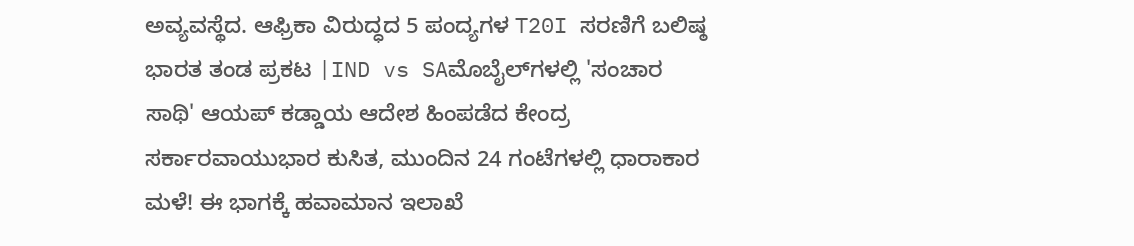ಅವ್ಯವಸ್ಥೆದ. ಆಫ್ರಿಕಾ ವಿರುದ್ಧದ 5 ಪಂದ್ಯಗಳ T20I ಸರಣಿಗೆ ಬಲಿಷ್ಠ ಭಾರತ ತಂಡ ಪ್ರಕಟ |IND vs SAಮೊಬೈಲ್‌ಗಳಲ್ಲಿ 'ಸಂಚಾರ ಸಾಥಿ' ಆಯಪ್‌ ಕಡ್ಡಾಯ ಆದೇಶ ಹಿಂಪಡೆದ ಕೇಂದ್ರ ಸರ್ಕಾರವಾಯುಭಾರ ಕುಸಿತ, ಮುಂದಿನ 24 ಗಂಟೆಗಳಲ್ಲಿ ಧಾರಾಕಾರ ಮಳೆ! ಈ ಭಾಗಕ್ಕೆ ಹವಾಮಾನ ಇಲಾಖೆ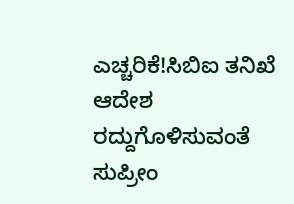ಎಚ್ಚರಿಕೆ!ಸಿಬಿಐ ತನಿಖೆ ಆದೇಶ ರದ್ದುಗೊಳಿಸುವಂತೆ ಸುಪ್ರೀಂ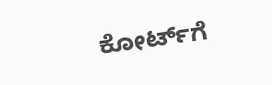ಕೋರ್ಟ್‌ಗೆ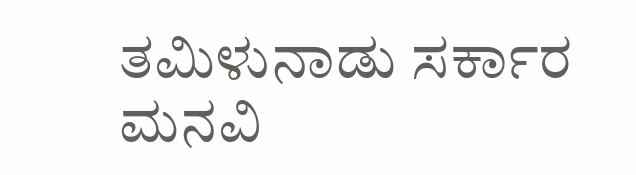ತಮಿಳುನಾಡು ಸರ್ಕಾರ ಮನವಿ